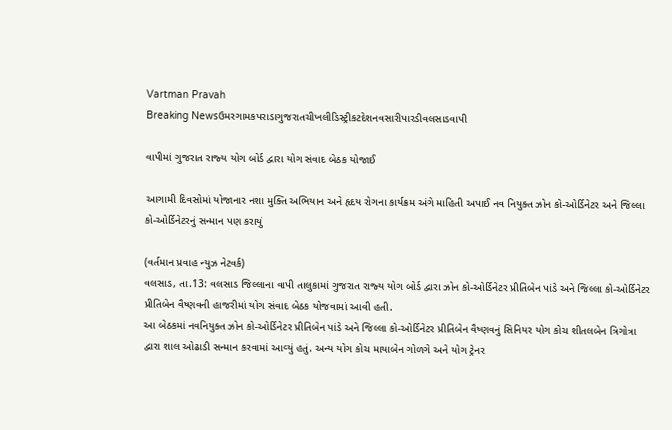Vartman Pravah
Breaking Newsઉમરગામકપરાડાગુજરાતચીખલીડિસ્ટ્રીકટદેશનવસારીપારડીવલસાડવાપી

વાપીમાં ગુજરાત રાજ્‍ય યોગ બોર્ડ દ્વારા યોગ સંવાદ બેઠક યોજાઈ

આગામી દિવસોમાં યોજાનાર નશા મુક્‍તિ અભિયાન અને હૃદય રોગના કાર્યક્રમ અંગે માહિતી અપાઈ નવ નિયુક્‍ત ઝોન કો-ઓર્ડિનેટર અને જિલ્લા કો-ઓર્ડિનેટરનું સન્‍માન પણ કરાયું

(વર્તમાન પ્રવાહ ન્‍યુઝ નેટવર્ક)
વલસાડ, તા.13: વલસાડ જિલ્લાના વાપી તાલુકામાં ગુજરાત રાજ્‍ય યોગ બોર્ડ દ્વારા ઝોન કો-ઓર્ડિનેટર પ્રીતિબેન પાંડે અને જિલ્લા કો-ઓર્ડિનેટર પ્રીતિબેન વૈષ્‍ણવની હાજરીમાં યોગ સંવાદ બેઠક યોજવામાં આવી હતી.
આ બેઠકમાં નવનિયુક્‍ત ઝોન કો-ઓર્ડિનેટર પ્રીતિબેન પાંડે અને જિલ્લા કો-ઓર્ડિનેટર પ્રીતિબેન વૈષ્‍ણવનું સિનિયર યોગ કોચ શીતલબેન ત્રિગોત્રા દ્વારા શાલ ઓઢાડી સન્‍માન કરવામાં આવ્‍યું હતું. અન્‍ય યોગ કોચ માયાબેન ગોળગે અને યોગ ટ્રેનર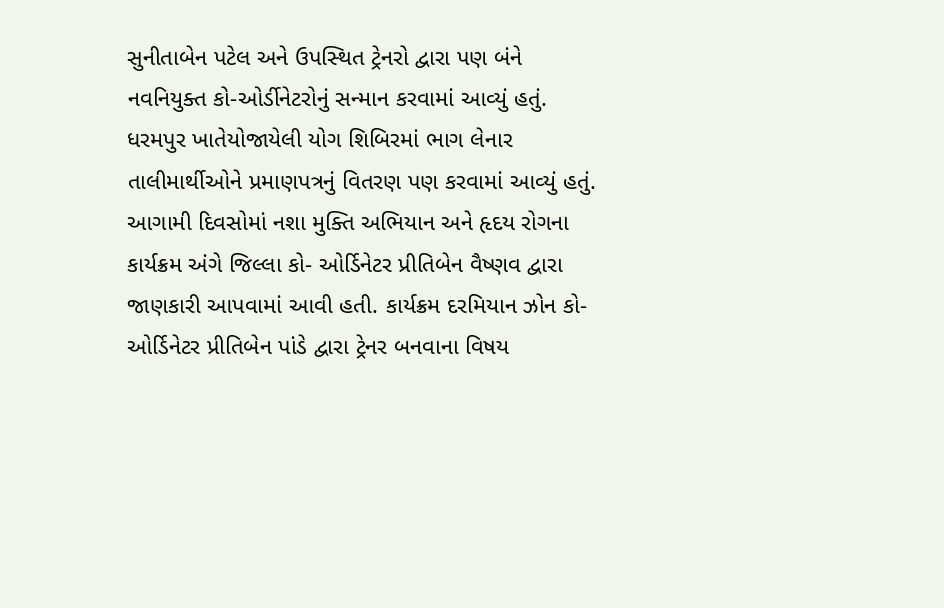સુનીતાબેન પટેલ અને ઉપસ્‍થિત ટ્રેનરો દ્વારા પણ બંને નવનિયુક્‍ત કો-ઓર્ડીનેટરોનું સન્‍માન કરવામાં આવ્‍યું હતું. ધરમપુર ખાતેયોજાયેલી યોગ શિબિરમાં ભાગ લેનાર તાલીમાર્થીઓને પ્રમાણપત્રનું વિતરણ પણ કરવામાં આવ્‍યું હતું. આગામી દિવસોમાં નશા મુક્‍તિ અભિયાન અને હૃદય રોગના કાર્યક્રમ અંગે જિલ્લા કો- ઓર્ડિનેટર પ્રીતિબેન વૈષ્‍ણવ દ્વારા જાણકારી આપવામાં આવી હતી. કાર્યક્રમ દરમિયાન ઝોન કો-ઓર્ડિનેટર પ્રીતિબેન પાંડે દ્વારા ટ્રેનર બનવાના વિષય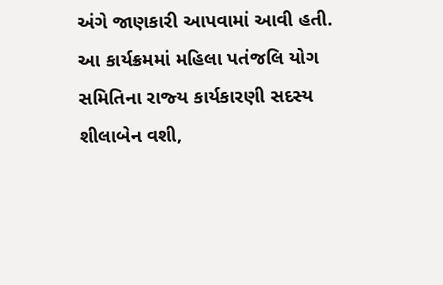અંગે જાણકારી આપવામાં આવી હતી.
આ કાર્યક્રમમાં મહિલા પતંજલિ યોગ સમિતિના રાજ્‍ય કાર્યકારણી સદસ્‍ય શીલાબેન વશી,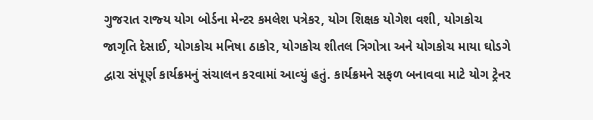ગુજરાત રાજ્‍ય યોગ બોર્ડના મેન્‍ટર કમલેશ પત્રેકર, યોગ શિક્ષક યોગેશ વશી, યોગકોચ જાગૃતિ દેસાઈ, યોગકોચ મનિષા ઠાકોર, યોગકોચ શીતલ ત્રિગોત્રા અને યોગકોચ માયા ઘોડગે દ્વારા સંપૂર્ણ કાર્યક્રમનું સંચાલન કરવામાં આવ્‍યું હતું. કાર્યક્રમને સફળ બનાવવા માટે યોગ ટ્રેનર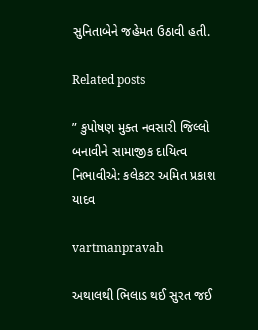સુનિતાબેને જહેમત ઉઠાવી હતી.

Related posts

” કુપોષણ મુક્ત નવસારી જિલ્લો બનાવીને સામાજીક દાયિત્વ નિભાવીએ: કલેકટર અમિત પ્રકાશ યાદવ

vartmanpravah

અથાલથી ભિલાડ થઈ સુરત જઈ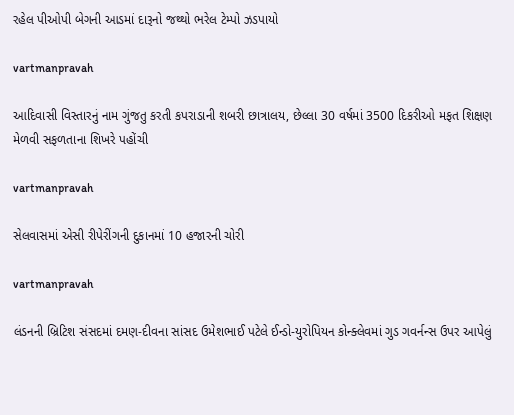રહેલ પીઓપી બેગની આડમાં દારૂનો જથ્‍થો ભરેલ ટેમ્‍પો ઝડપાયો

vartmanpravah

આદિવાસી વિસ્‍તારનું નામ ગુંજતુ કરતી કપરાડાની શબરી છાત્રાલય, છેલ્લા 30 વર્ષમાં 3500 દિકરીઓ મફત શિક્ષણ મેળવી સફળતાના શિખરે પહોંચી

vartmanpravah

સેલવાસમાં એસી રીપેરીંગની દુકાનમાં 10 હજારની ચોરી

vartmanpravah

લંડનની બ્રિટિશ સંસદમાં દમણ-દીવના સાંસદ ઉમેશભાઈ પટેલે ઈન્‍ડો-યુરોપિયન કોન્‍ક્‍લેવમાં ગુડ ગવર્નન્‍સ ઉપર આપેલું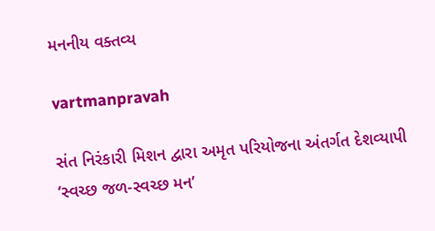મનનીય વક્‍તવ્‍ય

vartmanpravah

સંત નિરંકારી મિશન દ્વારા અમૃત પરિયોજના અંતર્ગત દેશવ્‍યાપી ‘સ્‍વચ્‍છ જળ-સ્‍વચ્‍છ મન’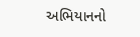અભિયાનનો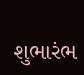શુભારંભ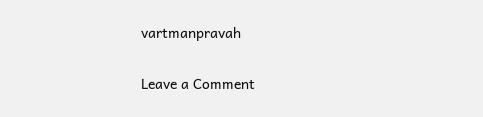vartmanpravah

Leave a Comment